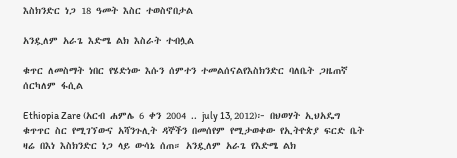እስክንድር ነጋ 18 ዓመት እስር ተወስኖበታል

አንዷለም አራጌ እድሜ ልክ እስራት ተብሏል

ቁጥር ለመስማት ነበር የሄድነው እሱን ሰምተን ተመልሰናልየእስክንድር ባለቤት ጋዜጠኛ ሰርካለም ፋሲል

Ethiopia Zare (አርብ ሐምሌ 6 ቀን 2004 .. july 13, 2012)፦ በህወሃት ኢህአዴግ ቁጥጥር ስር የሚገኘውና አሻንጉሊት ዳኞችን በመሰየም የሚታወቀው የኢትዮጵያ ፍርድ ቤት ዛሬ በእነ እስክንድር ነጋ ላይ ውሳኔ ሰጠ። አንዷለም አራጌ የእድሜ ልክ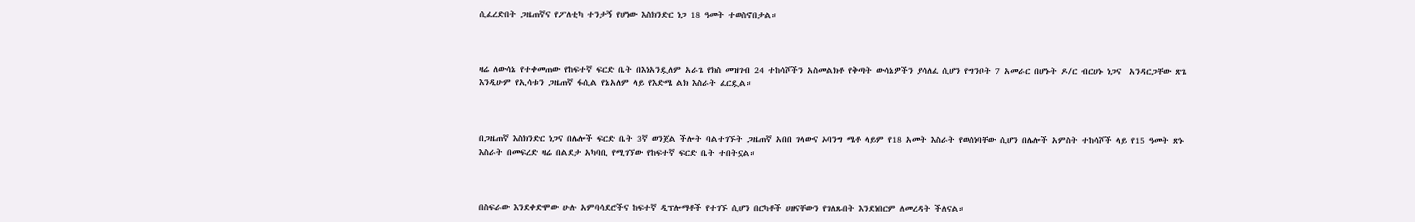ሲፈረድበት ጋዜጠኛና የፖለቲካ ተንታኝ የሆነው እስክንድር ነጋ 18 ዓመት ተወስኖበታል።



ዛሬ ለውሳኔ የተቀመጠው የከፍተኛ ፍርድ ቤት በእነአንዷለም አራጌ የክስ መዝገብ 24 ተከሳሾችን አስመልክቶ የቅጣት ውሳኔዎችን ያሳለፈ ሲሆን የግንቦት 7 አመራር በሆኑት ዶ/ር ብርሀኑ ነጋና  አንዳርጋቸው ጽጌ እንዲሁም የኢሳቱን ጋዜጠኛ ፋሲል የኔአለም ላይ የእድሜ ልክ እስራት ፈርዷል።



በጋዜጠኛ እስክንድር ነጋና በሌሎች ፍርድ ቤት 3ኛ ወንጀል ችሎት ባልተገኙት ጋዜጠኛ አበበ ገላውና ኦባንግ ሜቶ ላይም የ18 አመት እስራት የወሰነባቸው ሲሆን በሌሎች አምስት ተከሳሾች ላይ የ15 ዓመት ጽኑ እስራት በመፍረድ ዛሬ በልደታ አካባቢ የሚገኘው የከፍተኛ ፍርድ ቤት ተበትኗል።



በስፍራው እንደቀድሞው ሁሉ አምባሳደሮችና ከፍተኛ ዲፕሎማቶች የተገኙ ሲሆን በርካቶች ሀዘናቸውን የገለጹበት እንደነበርም ለመረዳት ችለናል።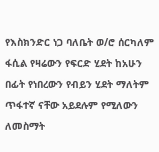የእስክንድር ነጋ ባለቤት ወ/ሮ ሰርካለም ፋሲል የዛሬውን የፍርድ ሂደት ከአሁን በፊት የነበረውን የብይን ሂደት ማለትም ጥፋተኛ ናቸው አይደሉም የሚለውን ለመስማት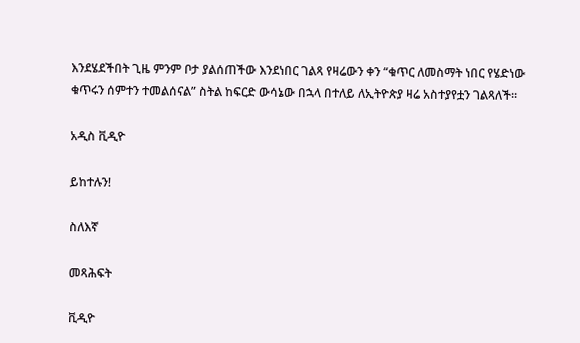እንደሄደችበት ጊዜ ምንም ቦታ ያልሰጠችው እንደነበር ገልጻ የዛሬውን ቀን “ቁጥር ለመስማት ነበር የሄድነው ቁጥሩን ሰምተን ተመልሰናል” ስትል ከፍርድ ውሳኔው በኋላ በተለይ ለኢትዮጵያ ዛሬ አስተያየቷን ገልጻለች።

አዲስ ቪዲዮ

ይከተሉን!

ስለእኛ

መጻሕፍት

ቪዲዮ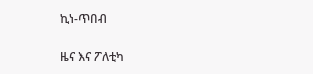ኪነ-ጥበብ

ዜና እና ፖለቲካ